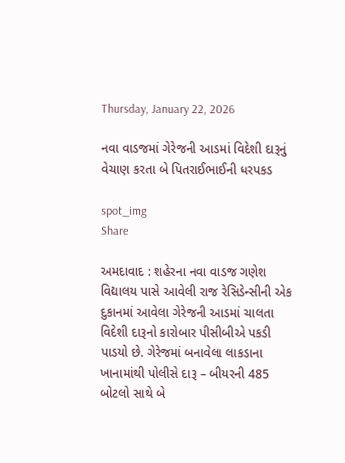Thursday, January 22, 2026

નવા વાડજમાં ગેરેજની આડમાં વિદેશી દારૂનું વેચાણ કરતા બે પિતરાઈભાઈની ધરપકડ

spot_img
Share

અમદાવાદ : શહેરના નવા વાડજ ગણેશ વિદ્યાલય પાસે આવેલી રાજ રેસિડેન્સીની એક દુકાનમાં આવેલા ગેરેજની આડમાં ચાલતા વિદેશી દારૂનો કારોબાર પીસીબીએ પકડી પાડયો છે. ગેરેજમાં બનાવેલા લાકડાના ખાનામાંથી પોલીસે દારૂ – બીયરની 485 બોટલો સાથે બે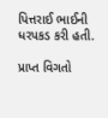પિત્તરાઈ ભાઈની ધરપકડ કરી હતી.

પ્રાપ્ત વિગતો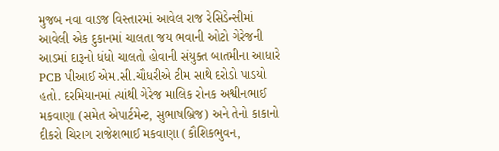મુજબ નવા વાડજ વિસ્તારમાં આવેલ રાજ રેસિડેન્સીમાં આવેલી એક દુકાનમાં ચાલતા જય ભવાની ઓટો ગેરેજની આડમાં દારૂનો ધંધો ચાલતો હોવાની સંયુક્ત બાતમીના આધારે PCB પીઆઈ એમ.સી.ચૌધરીએ ટીમ સાથે દરોડો પાડયો હતો. દરમિયાનમાં ત્યાંથી ગેરેજ માલિક રોનક અશ્વીનભાઈ મકવાણા (સમેત એપાર્ટમેન્ટ, સુભાષબ્રિજ) અને તેનો કાકાનો દીકરો ચિરાગ રાજેશભાઈ મકવાણા (કૌશિકભુવન,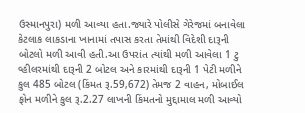ઉસ્માનપુરા) મળી આવ્યા હતા.જ્યારે પોલીસે ગેરેજમાં બનાવેલા કેટલાક લાકડાના ખાનામાં તપાસ કરતા તેમાંથી વિદેશી દારૂની બોટલો મળી આવી હતી.આ ઉપરાંત ત્યાંથી મળી આવેલા 1 ટુ વ્હીલરમાંથી દારૂની 2 બોટલ અને કારમાંથી દારૂની 1 પેટી મળીને કુલ 485 બોટલ (કિંમત રૂ.59,672) તેમજ 2 વાહન, મોબાઈલ ફોન મળીને કુલ રૂ.2.27 લાખની કિંમતનો મુદ્દામાલ મળી આવ્યો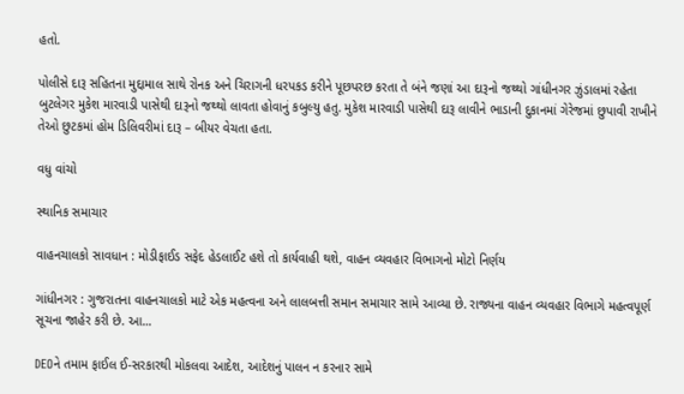હતો.

પોલીસે દારૂ સહિતના મુદ્દામાલ સાથે રોનક અને ચિરાગની ધરપકડ કરીને પૂછપરછ કરતા તે બંને જણાં આ દારૂનો જથ્થો ગાંધીનગર ઝુંડાલમાં રહેતા બુટલેગર મુકેશ મારવાડી પાસેથી દારૂનો જથ્થો લાવતા હોવાનું કબુલ્યુ હતુ. મુકેશ મારવાડી પાસેથી દારૂ લાવીને ભાડાની દુકાનમાં ગેરેજમાં છુપાવી રાખીને તેઓ છુટકમાં હોમ ડિલિવરીમાં દારૂ – બીયર વેચતા હતા.

વધુ વાંચો

સ્થાનિક સમાચાર

વાહનચાલકો સાવધાન : મોડીફાઈડ સફેદ હેડલાઈટ હશે તો કાર્યવાહી થશે, વાહન વ્યવહાર વિભાગનો મોટો નિર્ણય

ગાંધીનગર : ગુજરાતના વાહનચાલકો માટે એક મહત્વના અને લાલબત્તી સમાન સમાચાર સામે આવ્યા છે. રાજ્યના વાહન વ્યવહાર વિભાગે મહત્વપૂર્ણ સૂચના જાહેર કરી છે. આ...

DEOને તમામ ફાઈલ ઈ-સરકારથી મોકલવા આદેશ, આદેશનું પાલન ન કરનાર સામે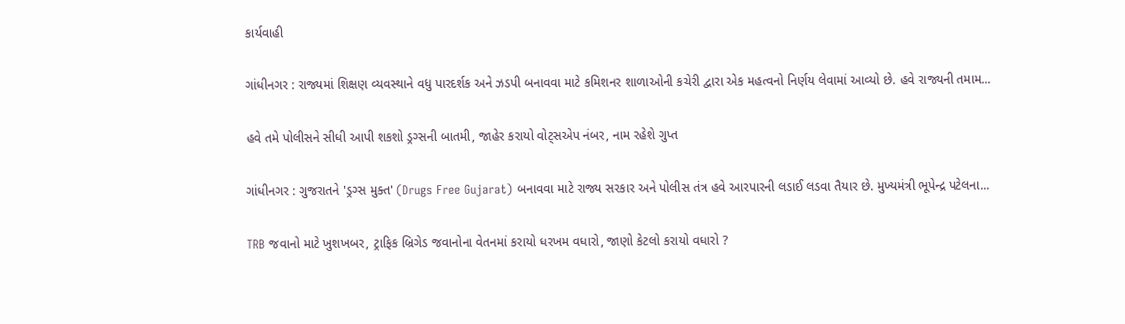કાર્યવાહી

ગાંધીનગર : રાજ્યમાં શિક્ષણ વ્યવસ્થાને વધુ પારદર્શક અને ઝડપી બનાવવા માટે કમિશનર શાળાઓની કચેરી દ્વારા એક મહત્વનો નિર્ણય લેવામાં આવ્યો છે. હવે રાજ્યની તમામ...

હવે તમે પોલીસને સીધી આપી શકશો ડ્રગ્સની બાતમી, જાહેર કરાયો વોટ્સએપ નંબર, નામ રહેશે ગુપ્ત

ગાંધીનગર : ગુજરાતને 'ડ્રગ્સ મુક્ત' (Drugs Free Gujarat) બનાવવા માટે રાજ્ય સરકાર અને પોલીસ તંત્ર હવે આરપારની લડાઈ લડવા તૈયાર છે. મુખ્યમંત્રી ભૂપેન્દ્ર પટેલના...

TRB જવાનો માટે ખુશખબર, ટ્રાફિક બ્રિગેડ જવાનોના વેતનમાં કરાયો ધરખમ વધારો, જાણો કેટલો કરાયો વધારો ?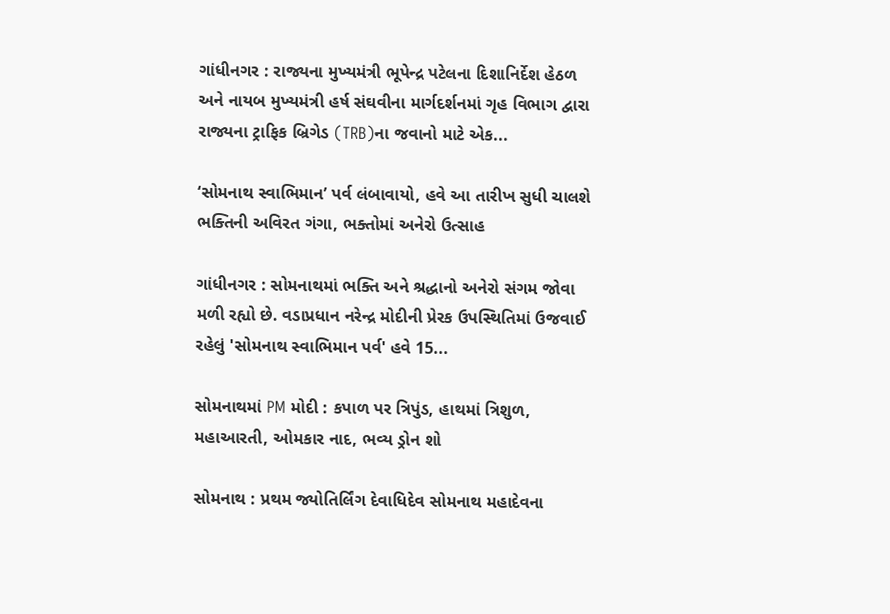ગાંધીનગર : રાજ્યના મુખ્યમંત્રી ભૂપેન્દ્ર પટેલના દિશાનિર્દેશ હેઠળ અને નાયબ મુખ્યમંત્રી હર્ષ સંઘવીના માર્ગદર્શનમાં ગૃહ વિભાગ દ્વારા રાજ્યના ટ્રાફિક બ્રિગેડ (TRB)ના જવાનો માટે એક...

‘સોમનાથ સ્વાભિમાન’ પર્વ લંબાવાયો, હવે આ તારીખ સુધી ચાલશે ભક્તિની અવિરત ગંગા, ભક્તોમાં અનેરો ઉત્સાહ

ગાંધીનગર : સોમનાથમાં ભક્તિ અને શ્રદ્ધાનો અનેરો સંગમ જોવા મળી રહ્યો છે. વડાપ્રધાન નરેન્દ્ર મોદીની પ્રેરક ઉપસ્થિતિમાં ઉજવાઈ રહેલું 'સોમનાથ સ્વાભિમાન પર્વ' હવે 15...

સોમનાથમાં PM મોદી : કપાળ પર ત્રિપુંડ, હાથમાં ત્રિશુળ, મહાઆરતી, ઓમકાર નાદ, ભવ્ય ડ્રોન શો

સોમનાથ : પ્રથમ જ્યોતિર્લિંગ દેવાધિદેવ સોમનાથ મહાદેવના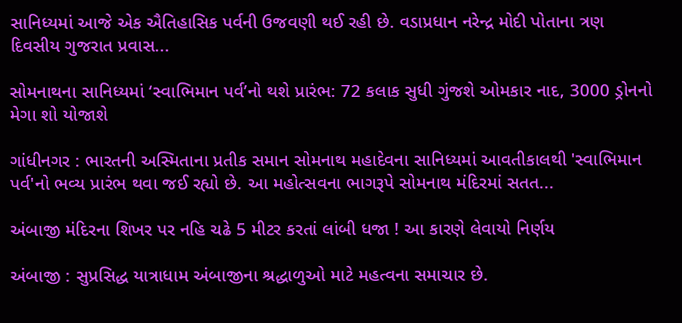સાનિધ્યમાં આજે એક ઐતિહાસિક પર્વની ઉજવણી થઈ રહી છે. વડાપ્રધાન નરેન્દ્ર મોદી પોતાના ત્રણ દિવસીય ગુજરાત પ્રવાસ...

સોમનાથના સાનિધ્યમાં ‘સ્વાભિમાન પર્વ’નો થશે પ્રારંભ: 72 કલાક સુધી ગુંજશે ઓમકાર નાદ, 3000 ડ્રોનનો મેગા શો યોજાશે

ગાંધીનગર : ભારતની અસ્મિતાના પ્રતીક સમાન સોમનાથ મહાદેવના સાનિધ્યમાં આવતીકાલથી 'સ્વાભિમાન પર્વ'નો ભવ્ય પ્રારંભ થવા જઈ રહ્યો છે. આ મહોત્સવના ભાગરૂપે સોમનાથ મંદિરમાં સતત...

અંબાજી મંદિરના શિખર પર નહિ ચઢે 5 મીટર કરતાં લાંબી ધજા ! આ કારણે લેવાયો નિર્ણય

અંબાજી : સુપ્રસિદ્ધ યાત્રાધામ અંબાજીના શ્રદ્ધાળુઓ માટે મહત્વના સમાચાર છે.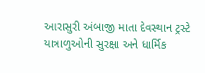આરાસુરી અંબાજી માતા દેવસ્થાન ટ્રસ્ટે યાત્રાળુઓની સુરક્ષા અને ધાર્મિક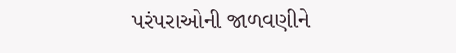પરંપરાઓની જાળવણીને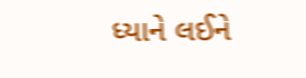ધ્યાને લઈને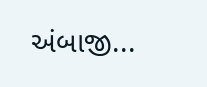અંબાજી...